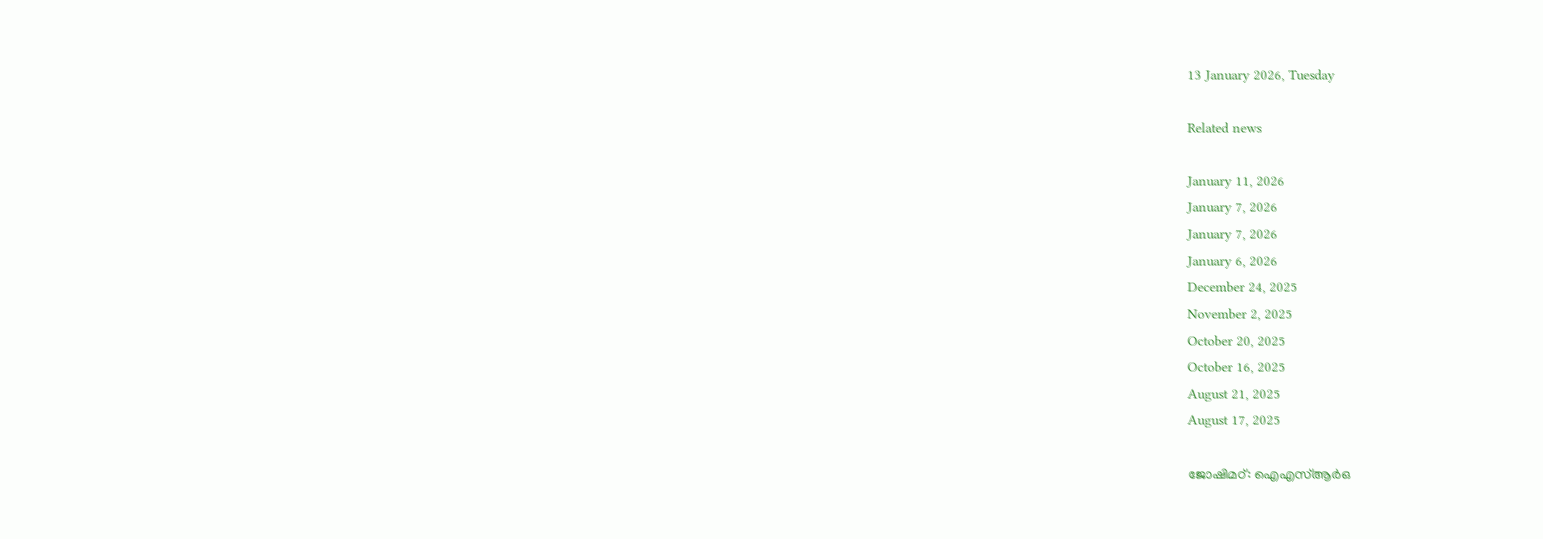13 January 2026, Tuesday

Related news

January 11, 2026
January 7, 2026
January 7, 2026
January 6, 2026
December 24, 2025
November 2, 2025
October 20, 2025
October 16, 2025
August 21, 2025
August 17, 2025

ജോഷിമഠ്: ഐഎസ്‌ആര്‍ഒ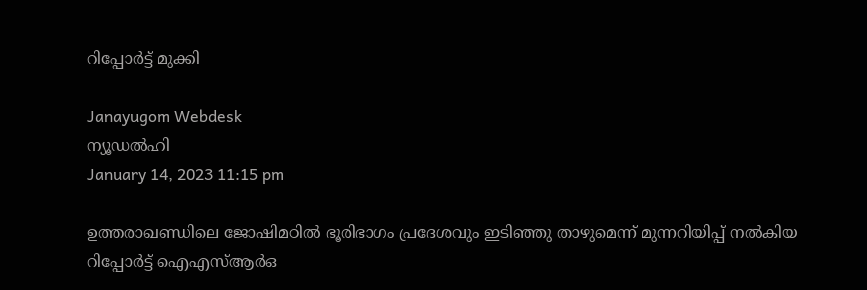റിപ്പോര്‍ട്ട് മുക്കി

Janayugom Webdesk
ന്യൂഡല്‍ഹി
January 14, 2023 11:15 pm

ഉത്തരാഖണ്ഡിലെ ജോഷിമഠില്‍ ഭൂരിഭാഗം പ്രദേശവും ഇടിഞ്ഞു താഴുമെന്ന് മുന്നറിയിപ്പ് നല്‍കിയ റിപ്പോര്‍ട്ട് ഐഎസ്‌ആര്‍ഒ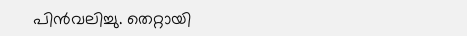പിന്‍വലിച്ചു. തെറ്റായി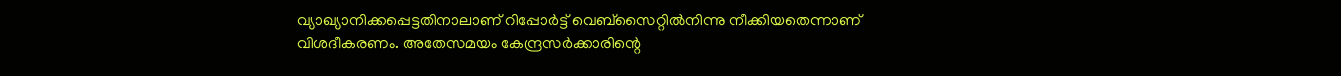വ്യാഖ്യാനിക്കപ്പെട്ടതിനാലാണ് റിപ്പോര്‍ട്ട് വെബ്‌സൈറ്റില്‍നിന്നു നീക്കിയതെന്നാണ് വിശദീകരണം. അതേസമയം കേന്ദ്രസര്‍ക്കാരിന്റെ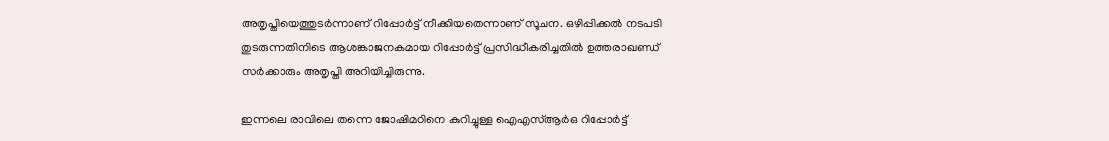അതൃപ്തിയെത്തുടര്‍ന്നാണ് റിപ്പോര്‍ട്ട് നീക്കിയതെന്നാണ് സൂചന. ഒഴിപ്പിക്കല്‍ നടപടി തുടരുന്നതിനിടെ ആശങ്കാജനകമായ റിപ്പോര്‍ട്ട് പ്രസിദ്ധീകരിച്ചതില്‍ ഉത്തരാഖണ്ഡ് സര്‍ക്കാരും അതൃപ്തി അറിയിച്ചിരുന്നു.

ഇന്നലെ രാവിലെ തന്നെ ജോഷിമഠിനെ കുറിച്ചുള്ള ഐഎസ്ആര്‍ഒ റിപ്പോര്‍ട്ട്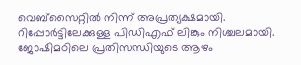വെബ്സൈറ്റില്‍ നിന്ന് അപ്രത്യക്ഷമായി. റിപ്പോര്‍ട്ടിലേക്കുള്ള പിഡിഎഫ് ലിങ്കും നിശ്ചലമായി. ജോഷിമഠിലെ പ്രതിസന്ധിയുടെ ആഴം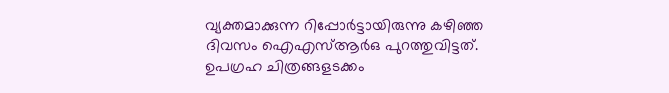വ്യക്തമാക്കുന്ന റിപ്പോര്‍ട്ടായിരുന്നു കഴിഞ്ഞ ദിവസം ഐഎസ്ആര്‍ഒ പുറത്തുവിട്ടത്. ഉപഗ്രഹ ചിത്രങ്ങളടക്കം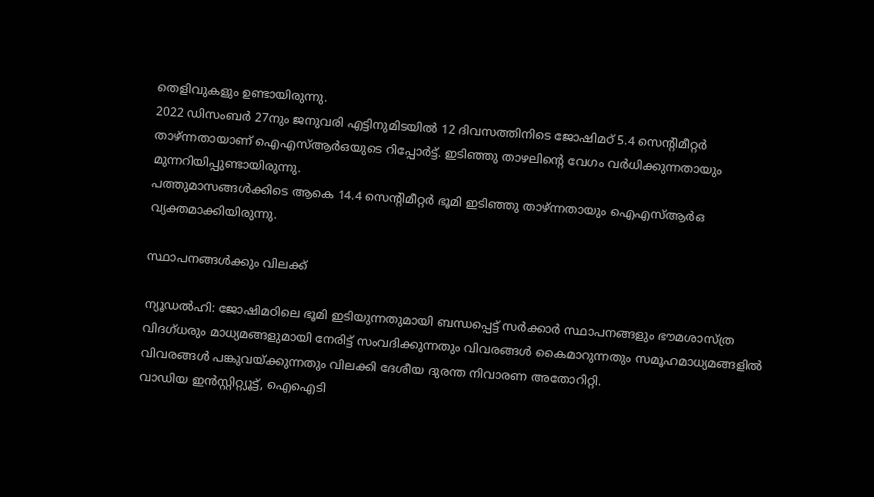തെളിവുകളും ഉണ്ടായിരുന്നു.
2022 ഡിസംബര്‍ 27നും ജനുവരി എട്ടിനുമിടയില്‍ 12 ദിവസത്തിനിടെ ജോഷിമഠ് 5.4 സെന്റിമീറ്റര്‍ താഴ്ന്നതായാണ് ഐഎസ്‌ആര്‍ഒയുടെ റിപ്പോര്‍ട്ട്. ഇടിഞ്ഞു താഴലിന്റെ വേഗം വര്‍ധിക്കുന്നതായും മുന്നറിയിപ്പുണ്ടായിരുന്നു.
പത്തുമാസങ്ങള്‍ക്കിടെ ആകെ 14.4 സെന്റിമീറ്റര്‍ ഭൂമി ഇടിഞ്ഞു താഴ്ന്നതായും ഐഎസ്‌ആര്‍ഒ വ്യക്തമാക്കിയിരുന്നു.

സ്ഥാപനങ്ങള്‍ക്കും വിലക്ക്

ന്യൂഡല്‍ഹി: ജോഷിമഠിലെ ഭൂമി ഇടിയുന്നതുമായി ബന്ധപ്പെട്ട് സര്‍ക്കാര്‍ സ്ഥാപനങ്ങളും ഭൗമശാസ്ത്ര വിദഗ്ധരും മാധ്യമങ്ങളുമായി നേരിട്ട് സംവദിക്കുന്നതും വിവരങ്ങള്‍ കൈമാറുന്നതും സമൂഹമാധ്യമങ്ങളില്‍ വിവരങ്ങള്‍ പങ്കുവയ്ക്കുന്നതും വിലക്കി ദേശീയ ദുരന്ത നിവാരണ അതോറിറ്റി.
വാഡിയ ഇന്‍സ്റ്റിറ്റ്യൂട്ട്, ഐഐടി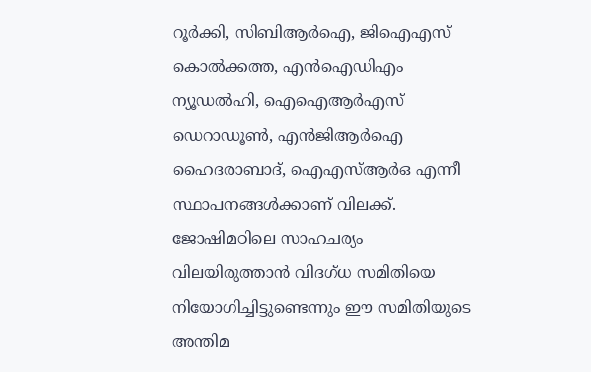റൂര്‍ക്കി, സിബിആര്‍ഐ, ജിഐഎസ് കൊല്‍ക്കത്ത, എന്‍ഐഡിഎം ന്യൂഡല്‍ഹി, ഐഐആര്‍എസ് ഡെറാഡൂണ്‍, എന്‍ജിആര്‍ഐ ഹൈദരാബാദ്, ഐഎസ്‌ആര്‍ഒ എന്നീ സ്ഥാപനങ്ങള്‍ക്കാണ് വിലക്ക്. ജോഷിമഠിലെ സാഹചര്യം വിലയിരുത്താന്‍ വിദഗ്ധ സമിതിയെ നിയോഗിച്ചിട്ടുണ്ടെന്നും ഈ സമിതിയുടെ അന്തിമ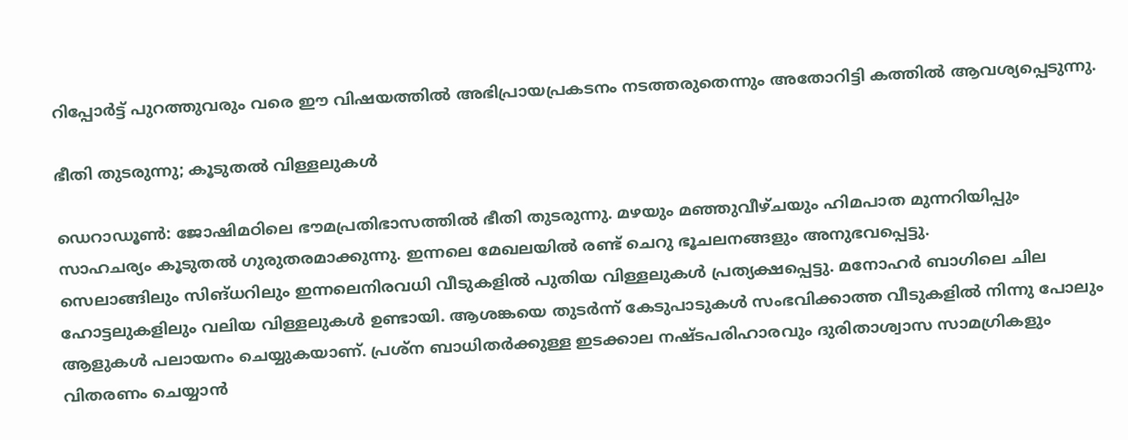റിപ്പോര്‍ട്ട് പുറത്തുവരും വരെ ഈ വിഷയത്തില്‍ അഭിപ്രായപ്രകടനം നടത്തരുതെന്നും അതോറിട്ടി കത്തില്‍ ആവശ്യപ്പെടുന്നു.

ഭീതി തുടരുന്നു; കൂടുതല്‍ വിള്ളലുകള്‍

ഡെറാഡൂണ്‍: ജോഷിമഠിലെ ഭൗമപ്രതിഭാസത്തില്‍ ഭീതി തുടരുന്നു. മഴയും മഞ്ഞുവീഴ്ചയും ഹിമപാത മുന്നറിയിപ്പും സാഹചര്യം കൂടുതല്‍ ഗുരുതരമാക്കുന്നു. ഇന്നലെ മേഖലയില്‍ രണ്ട് ചെറു ഭൂചലനങ്ങളും അനുഭവപ്പെട്ടു.
സെലാങ്ങിലും സിങ്ധറിലും ഇന്നലെനിരവധി വീടുകളില്‍ പുതിയ വിള്ളലുകള്‍ പ്രത്യക്ഷപ്പെട്ടു. മനോഹർ ബാഗിലെ ചില ഹോട്ടലുകളിലും വലിയ വിള്ളലുകള്‍ ഉണ്ടായി. ആശങ്കയെ തുടർന്ന് കേടുപാടുകൾ സംഭവിക്കാത്ത വീടുകളിൽ നിന്നു പോലും ആളുകൾ പലായനം ചെയ്യുകയാണ്. പ്രശ്ന ബാധിതർക്കുള്ള ഇടക്കാല നഷ്ടപരിഹാരവും ദുരിതാശ്വാസ സാമഗ്രികളും വിതരണം ചെയ്യാൻ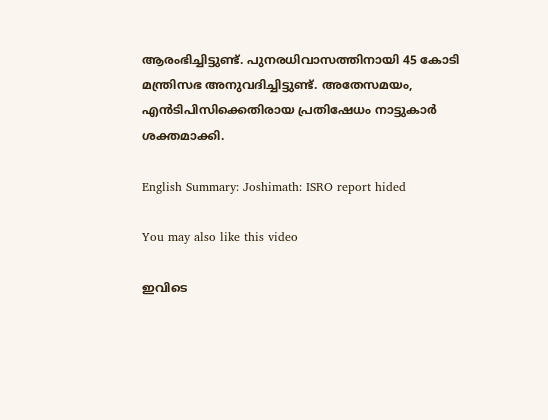ആരംഭിച്ചിട്ടുണ്ട്. പുനരധിവാസത്തിനായി 45 കോടി മന്ത്രിസഭ അനുവദിച്ചിട്ടുണ്ട്. അതേസമയം, എൻടിപിസിക്കെതിരായ പ്രതിഷേധം നാട്ടുകാർ ശക്തമാക്കി.

English Summary: Joshimath: ISRO report hided

You may also like this video

ഇവിടെ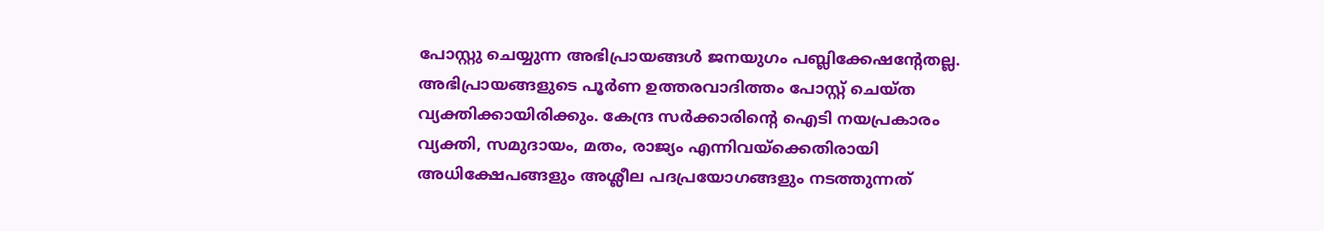പോസ്റ്റു ചെയ്യുന്ന അഭിപ്രായങ്ങള്‍ ജനയുഗം പബ്ലിക്കേഷന്റേതല്ല. അഭിപ്രായങ്ങളുടെ പൂര്‍ണ ഉത്തരവാദിത്തം പോസ്റ്റ് ചെയ്ത വ്യക്തിക്കായിരിക്കും. കേന്ദ്ര സര്‍ക്കാരിന്റെ ഐടി നയപ്രകാരം വ്യക്തി, സമുദായം, മതം, രാജ്യം എന്നിവയ്‌ക്കെതിരായി അധിക്ഷേപങ്ങളും അശ്ലീല പദപ്രയോഗങ്ങളും നടത്തുന്നത്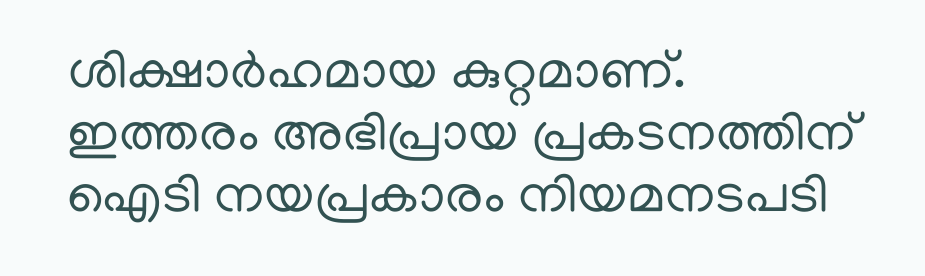ശിക്ഷാര്‍ഹമായ കുറ്റമാണ്. ഇത്തരം അഭിപ്രായ പ്രകടനത്തിന് ഐടി നയപ്രകാരം നിയമനടപടി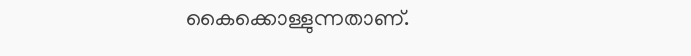കൈക്കൊള്ളുന്നതാണ്.